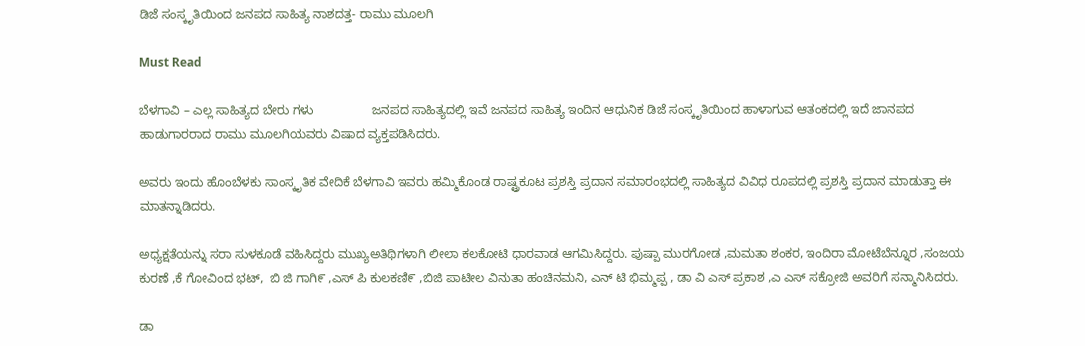ಡಿಜೆ ಸಂಸ್ಕೃತಿಯಿಂದ ಜನಪದ ಸಾಹಿತ್ಯ ನಾಶದತ್ತ- ರಾಮು ಮೂಲಗಿ

Must Read

ಬೆಳಗಾವಿ – ಎಲ್ಲ ಸಾಹಿತ್ಯದ ಬೇರು ಗಳು                 ಜನಪದ ಸಾಹಿತ್ಯದಲ್ಲಿ ಇವೆ ಜನಪದ ಸಾಹಿತ್ಯ ಇಂದಿನ ಆಧುನಿಕ ಡಿಜೆ ಸಂಸ್ಕೃತಿಯಿಂದ ಹಾಳಾಗುವ ಆತಂಕದಲ್ಲಿ ಇದೆ ಜಾನಪದ ಹಾಡುಗಾರರಾದ ರಾಮು ಮೂಲಗಿಯವರು ವಿಷಾದ ವ್ಯಕ್ತಪಡಿಸಿದರು.

ಅವರು ಇಂದು ಹೊಂಬೆಳಕು ಸಾಂಸ್ಕೃತಿಕ ವೇದಿಕೆ ಬೆಳಗಾವಿ ಇವರು ಹಮ್ಮಿಕೊಂಡ ರಾಷ್ಟ್ರಕೂಟ ಪ್ರಶಸ್ತಿ ಪ್ರದಾನ ಸಮಾರಂಭದಲ್ಲಿ ಸಾಹಿತ್ಯದ ವಿವಿಧ ರೂಪದಲ್ಲಿ ಪ್ರಶಸ್ತಿ ಪ್ರದಾನ ಮಾಡುತ್ತಾ ಈ ಮಾತನ್ನಾಡಿದರು.

ಅಧ್ಯಕ್ಷತೆಯನ್ನು ಸರಾ ಸುಳಕೂಡೆ ವಹಿಸಿದ್ದರು ಮುಖ್ಯಅತಿಥಿಗಳಾಗಿ ಲೀಲಾ ಕಲಕೋಟಿ ಧಾರವಾಡ ಆಗಮಿಸಿದ್ದರು. ಪುಷ್ಪಾ ಮುರಗೋಡ ,ಮಮತಾ ಶಂಕರ, ಇಂದಿರಾ ಮೋಟೆಬೆನ್ನೂರ ,ಸಂಜಯ ಕುರಣೆ ,ಕೆ ಗೋವಿಂದ ಭಟ್,  ಬಿ ಜಿ ಗಾಗಿ೯ ,ಎಸ್ ಪಿ ಕುಲಕಣಿ೯ ,ಬಿಜಿ ಪಾಟೀಲ ವಿನುತಾ ಹಂಚಿನಮನಿ, ಎನ್ ಟಿ ಭಿಮ್ಮಪ್ಪ , ಡಾ ವಿ ಎಸ್ ಪ್ರಕಾಶ ,ಎ ಎಸ್ ಸಕ್ರೋಜಿ ಅವರಿಗೆ ಸನ್ಮಾನಿಸಿದರು.

ಡಾ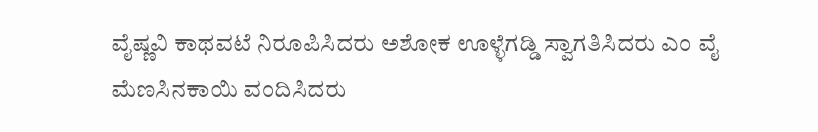ವೈಷ್ಣವಿ ಕಾಥವಟೆ ನಿರೂಪಿಸಿದರು ಅಶೋಕ ಊಳ್ಳೆಗಡ್ಡಿ ಸ್ವಾಗತಿಸಿದರು ಎಂ ವೈ ಮೆಣಸಿನಕಾಯಿ ವಂದಿಸಿದರು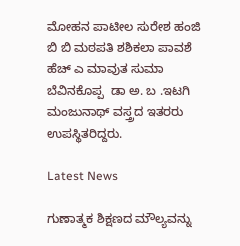ಮೋಹನ ಪಾಟೀಲ ಸುರೇಶ ಹಂಜಿ ಬಿ ಬಿ ಮಠಪತಿ ಶಶಿಕಲಾ ಪಾವಶೆ ಹೆಚ್ ಎ ಮಾವುತ ಸುಮಾ ಬೆವಿನಕೊಪ್ಪ  ಡಾ ಅ. ಬ .ಇಟಗಿ ಮಂಜುನಾಥ್ ವಸ್ತ್ರದ ಇತರರು ಉಪಸ್ಥಿತರಿದ್ದರು.

Latest News

ಗುಣಾತ್ಮಕ ಶಿಕ್ಷಣದ ಮೌಲ್ಯವನ್ನು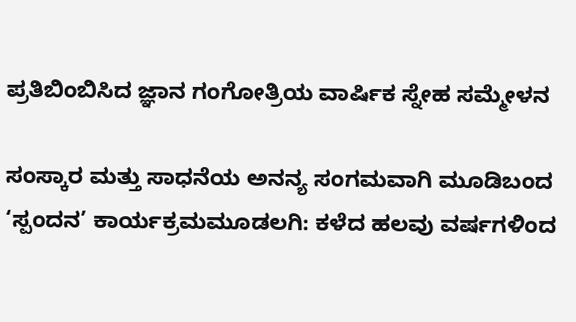ಪ್ರತಿಬಿಂಬಿಸಿದ ಜ್ಞಾನ ಗಂಗೋತ್ರಿಯ ವಾರ್ಷಿಕ ಸ್ನೇಹ ಸಮ್ಮೇಳನ

ಸಂಸ್ಕಾರ ಮತ್ತು ಸಾಧನೆಯ ಅನನ್ಯ ಸಂಗಮವಾಗಿ ಮೂಡಿಬಂದ ‘ಸ್ಪಂದನ’ ಕಾರ್ಯಕ್ರಮಮೂಡಲಗಿ: ಕಳೆದ ಹಲವು ವರ್ಷಗಳಿಂದ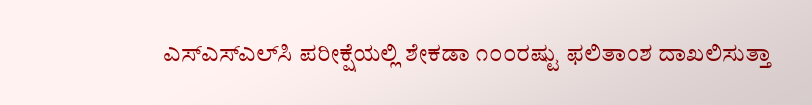ಎಸ್‌ಎಸ್‌ಎಲ್‌ಸಿ ಪರೀಕ್ಷೆಯಲ್ಲಿ ಶೇಕಡಾ ೧೦೦ರಷ್ಟು ಫಲಿತಾಂಶ ದಾಖಲಿಸುತ್ತಾ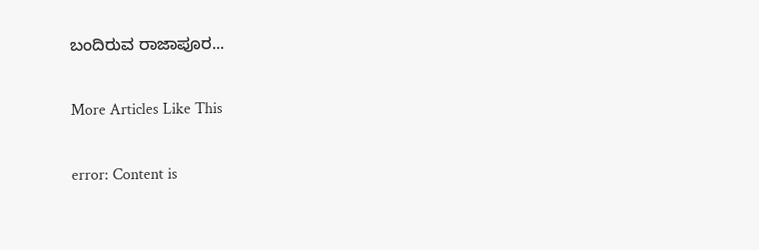ಬಂದಿರುವ ರಾಜಾಪೂರ...

More Articles Like This

error: Content is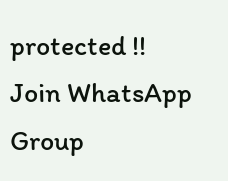protected !!
Join WhatsApp Group